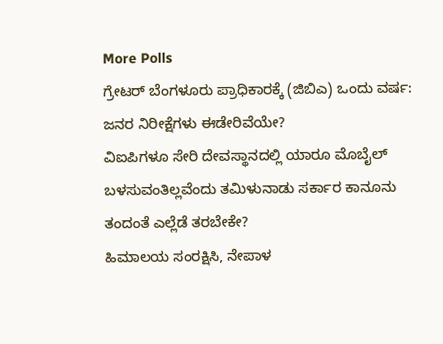More Polls
ಗ್ರೇಟರ್ ಬೆಂಗಳೂರು ಪ್ರಾಧಿಕಾರಕ್ಕೆ (ಜಿಬಿಎ) ಒಂದು ವರ್ಷ: ಜನರ ನಿರೀಕ್ಷೆಗಳು ಈಡೇರಿವೆಯೇ?
ವಿಐಪಿಗಳೂ ಸೇರಿ ದೇವಸ್ಥಾನದಲ್ಲಿ ಯಾರೂ ಮೊಬೈಲ್ ಬಳಸುವಂತಿಲ್ಲವೆಂದು ತಮಿಳುನಾಡು ಸರ್ಕಾರ ಕಾನೂನು ತಂದಂತೆ ಎಲ್ಲೆಡೆ ತರಬೇಕೇ?
ಹಿಮಾಲಯ ಸಂರಕ್ಷಿಸಿ, ನೇಪಾಳ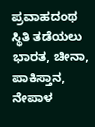ಪ್ರವಾಹದಂಥ ಸ್ಥಿತಿ ತಡೆಯಲು ಭಾರತ, ಚೀನಾ, ಪಾಕಿಸ್ತಾನ, ನೇಪಾಳ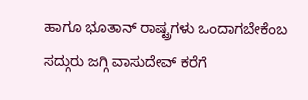ಹಾಗೂ ಭೂತಾನ್ ರಾಷ್ಟ್ರಗಳು ಒಂದಾಗಬೇಕೆಂಬ ಸದ್ಗುರು ಜಗ್ಗಿ ವಾಸುದೇವ್ ಕರೆಗೆ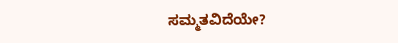ಸಮ್ಮತವಿದೆಯೇ?